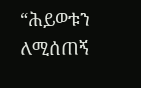“ሕይወቱን ለሚሰጠኝ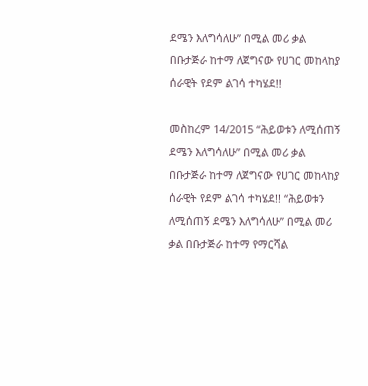ደሜን እለግሳለሁ” በሚል መሪ ቃል በቡታጅራ ከተማ ለጀግናው የሀገር መከላከያ ሰራዊት የደም ልገሳ ተካሄደ!!

መስከረም 14/2015 “ሕይወቱን ለሚሰጠኝ ደሜን እለግሳለሁ” በሚል መሪ ቃል በቡታጅራ ከተማ ለጀግናው የሀገር መከላከያ ሰራዊት የደም ልገሳ ተካሄደ!! “ሕይወቱን ለሚሰጠኝ ደሜን እለግሳለሁ” በሚል መሪ ቃል በቡታጅራ ከተማ የማርሻል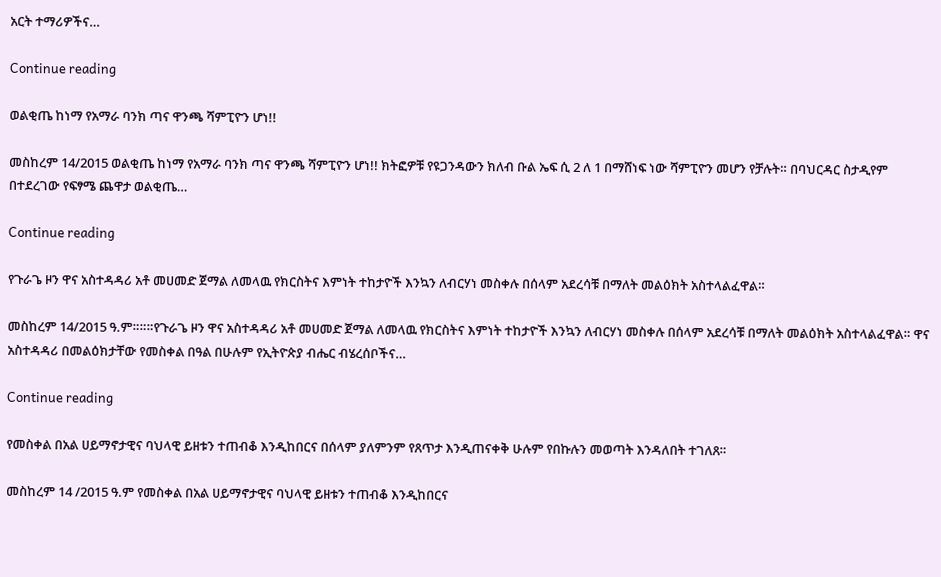አርት ተማሪዎችና…

Continue reading

ወልቂጤ ከነማ የአማራ ባንክ ጣና ዋንጫ ሻምፒዮን ሆነ!!

መስከረም 14/2015 ወልቂጤ ከነማ የአማራ ባንክ ጣና ዋንጫ ሻምፒዮን ሆነ!! ክትፎዎቹ የዩጋንዳውን ክለብ ቡል ኤፍ ሲ 2 ለ 1 በማሸነፍ ነው ሻምፒዮን መሆን የቻሉት። በባህርዳር ስታዲየም በተደረገው የፍፃሜ ጨዋታ ወልቂጤ…

Continue reading

የጉራጌ ዞን ዋና አስተዳዳሪ አቶ መሀመድ ጀማል ለመላዉ የክርስትና እምነት ተከታዮች እንኳን ለብርሃነ መስቀሉ በሰላም አደረሳቹ በማለት መልዕክት አስተላልፈዋል።

መስከረም 14/2015 ዓ.ም።።።የጉራጌ ዞን ዋና አስተዳዳሪ አቶ መሀመድ ጀማል ለመላዉ የክርስትና እምነት ተከታዮች እንኳን ለብርሃነ መስቀሉ በሰላም አደረሳቹ በማለት መልዕክት አስተላልፈዋል። ዋና አስተዳዳሪ በመልዕክታቸው የመስቀል በዓል በሁሉም የኢትዮጵያ ብሔር ብሄረሰቦችና…

Continue reading

የመስቀል በአል ሀይማኖታዊና ባህላዊ ይዘቱን ተጠብቆ እንዲከበርና በሰላም ያለምንም የጸጥታ እንዲጠናቀቅ ሁሉም የበኩሉን መወጣት እንዳለበት ተገለጸ።

መስከረም 14 /2015 ዓ.ም የመስቀል በአል ሀይማኖታዊና ባህላዊ ይዘቱን ተጠብቆ እንዲከበርና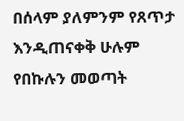በሰላም ያለምንም የጸጥታ እንዲጠናቀቅ ሁሉም የበኩሉን መወጣት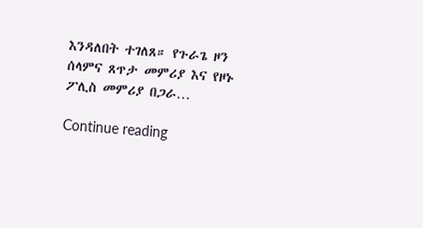እንዳለበት ተገለጸ። የጉራጌ ዞን ሰላምና ጸጥታ መምሪያ እና የዞኑ ፖሊስ መምሪያ በጋራ…

Continue reading